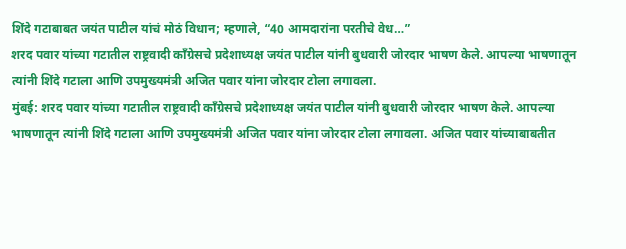शिंदे गटाबाबत जयंत पाटील यांचं मोठं विधान; म्हणाले, “40 आमदारांना परतीचे वेध…”
शरद पवार यांच्या गटातील राष्ट्रवादी काँग्रेसचे प्रदेशाध्यक्ष जयंत पाटील यांनी बुधवारी जोरदार भाषण केले. आपल्या भाषणातून त्यांनी शिंदे गटाला आणि उपमुख्यमंत्री अजित पवार यांना जोरदार टोला लगावला.
मुंबई: शरद पवार यांच्या गटातील राष्ट्रवादी काँग्रेसचे प्रदेशाध्यक्ष जयंत पाटील यांनी बुधवारी जोरदार भाषण केले. आपल्या भाषणातून त्यांनी शिंदे गटाला आणि उपमुख्यमंत्री अजित पवार यांना जोरदार टोला लगावला. अजित पवार यांच्याबाबतीत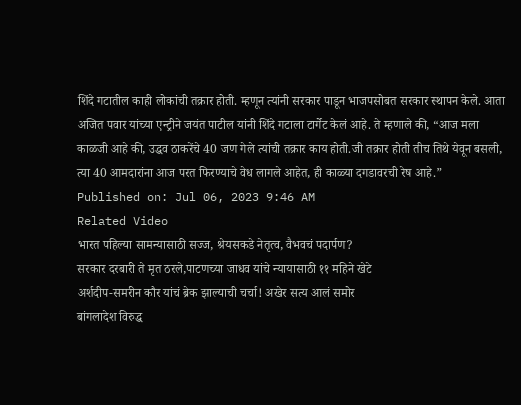शिंदे गटातील काही लोकांची तक्रार होती. म्हणून त्यांनी सरकार पाडून भाजपसोबत सरकार स्थापन केले. आता अजित पवार यांच्या एन्ट्रीने जयंत पाटील यांनी शिंदे गटाला टार्गेट केलं आहे. ते म्हणाले की, “आज मला काळजी आहे की, उद्धव ठाकरेंचे 40 जण गेले त्यांची तक्रार काय होती.जी तक्रार होती तीच तिथे येवून बसली, त्या 40 आमदारांना आज परत फिरण्याचे वेध लागले आहेत, ही काळ्या दगडावरची रेष आहे.”
Published on: Jul 06, 2023 9:46 AM
Related Video
भारत पहिल्या सामन्यासाठी सज्ज, श्रेयसकडे नेतृत्व, वैभवचं पदार्पण?
सरकार दरबारी ते मृत ठरले,पाटणच्या जाधव यांचे न्यायासाठी ११ महिने खेटे
अर्शदीप-समरीन कौर यांचं ब्रेक झाल्याची चर्चा! अखेर सत्य आलं समोर
बांगलादेश विरुद्ध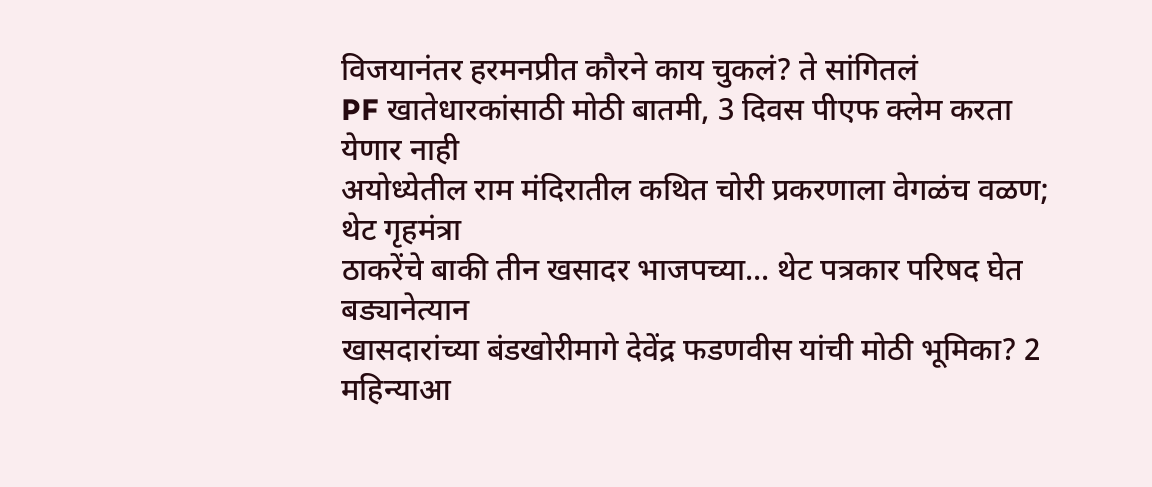विजयानंतर हरमनप्रीत कौरने काय चुकलं? ते सांगितलं
PF खातेधारकांसाठी मोठी बातमी, 3 दिवस पीएफ क्लेम करता येणार नाही
अयोध्येतील राम मंदिरातील कथित चोरी प्रकरणाला वेगळंच वळण; थेट गृहमंत्रा
ठाकरेंचे बाकी तीन खसादर भाजपच्या... थेट पत्रकार परिषद घेत बड्यानेत्यान
खासदारांच्या बंडखोरीमागे देवेंद्र फडणवीस यांची मोठी भूमिका? 2 महिन्याआ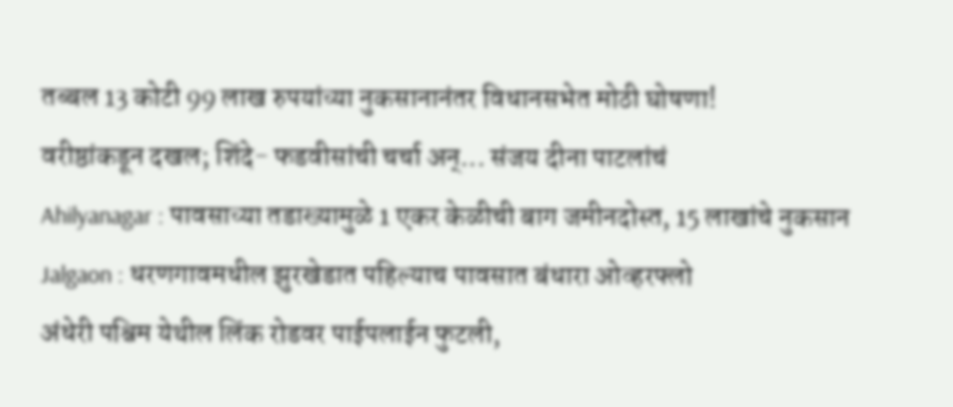तब्बल 13 कोटी 99 लाख रुपयांच्या नुकसानानंतर विधानसभेत मोठी घोषणा!
वरीष्ठांकडून दखल; शिंदे- फडवीसांची चर्चा अन्... संजय दीना पाटलांचं
Ahilyanagar : पावसाच्या तडाख्यामुळे 1 एकर केळीची बाग जमीनदोस्त, 15 लाखांचे नुकसान
Jalgaon : धरणगावमधील झुरखेडात पहिल्याच पावसात बंधारा ओव्हरफ्लो
अंधेरी पश्चिम येथील लिंक रोडवर पाईपलाईन फुटली,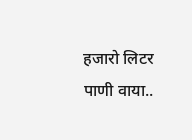हजारो लिटर पाणी वाया..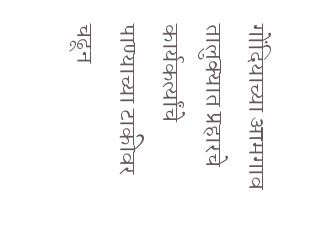गोंदियाच्या आमगाव तालुक्यात प्रहारचे कार्यकर्त्यांचे पाण्याच्या टाकीवर चढून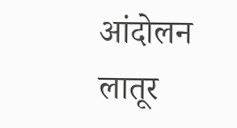आंदोलन
लातूर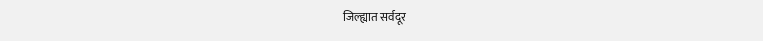जिल्ह्यात सर्वदूर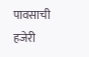पावसाची हजेरी